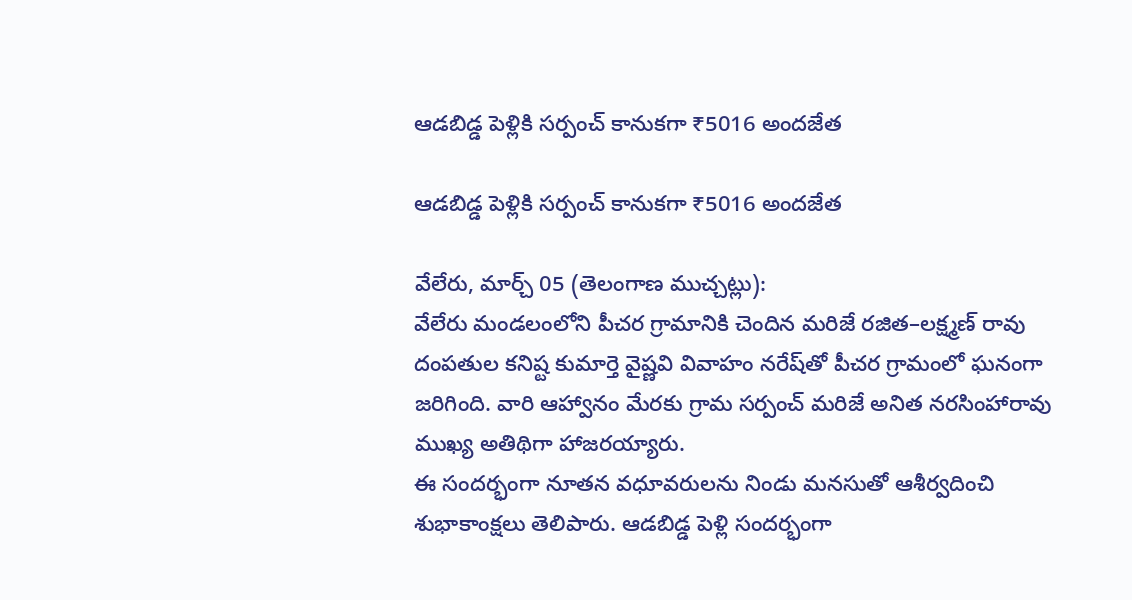ఆడబిడ్డ పెళ్లికి సర్పంచ్ కానుకగా ₹5016 అందజేత

ఆడబిడ్డ పెళ్లికి సర్పంచ్ కానుకగా ₹5016 అందజేత

వేలేరు, మార్చ్ 05 (తెలంగాణ ముచ్చట్లు):
వేలేరు మండలంలోని పీచర గ్రామానికి చెందిన మరిజే రజిత–లక్ష్మణ్ రావు దంపతుల కనిష్ట కుమార్తె వైష్ణవి వివాహం నరేష్‌తో పీచర గ్రామంలో ఘనంగా జరిగింది. వారి ఆహ్వానం మేరకు గ్రామ సర్పంచ్ మరిజే అనిత నరసింహారావు ముఖ్య అతిథిగా హాజరయ్యారు.
ఈ సందర్భంగా నూతన వధూవరులను నిండు మనసుతో ఆశీర్వదించి శుభాకాంక్షలు తెలిపారు. ఆడబిడ్డ పెళ్లి సందర్భంగా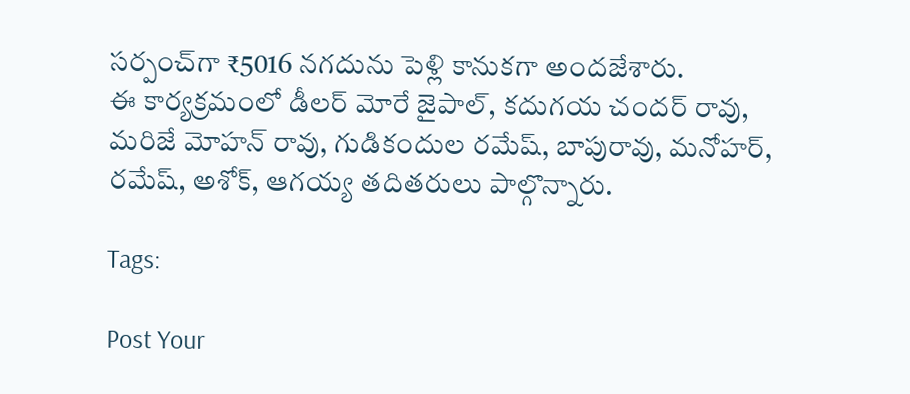సర్పంచ్‌గా ₹5016 నగదును పెళ్లి కానుకగా అందజేశారు.
ఈ కార్యక్రమంలో డీలర్ మోరే జైపాల్, కదుగయ చందర్ రావు, మరిజే మోహన్ రావు, గుడికందుల రమేష్, బాపురావు, మనోహర్, రమేష్, అశోక్, ఆగయ్య తదితరులు పాల్గొన్నారు.

Tags:

Post Your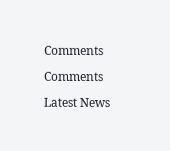Comments

Comments

Latest News